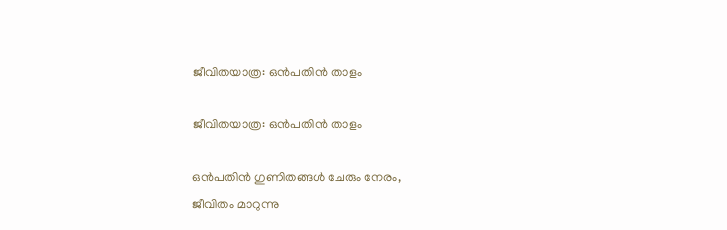ജീവിതയാത്ര: ഒൻപതിൻ താളം

ജീവിതയാത്ര: ഒൻപതിൻ താളം

ഒൻപതിൻ ഗുണിതങ്ങൾ ചേരും നേരം,
ജീവിതം മാറുന്നു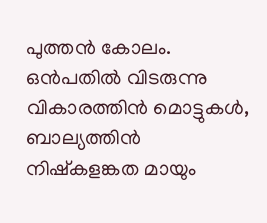പുത്തൻ കോലം.
ഒൻപതിൽ വിടരുന്നു വികാരത്തിൻ മൊട്ടുകൾ,
ബാല്യത്തിൻ നിഷ്കളങ്കത മായും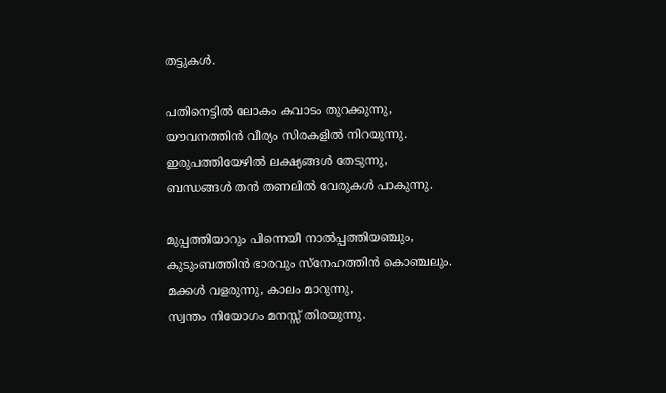തട്ടുകൾ.

പതിനെട്ടിൽ ലോകം കവാടം തുറക്കുന്നു,
യൗവനത്തിൻ വീര്യം സിരകളിൽ നിറയുന്നു.
ഇരുപത്തിയേഴിൽ ലക്ഷ്യങ്ങൾ തേടുന്നു,
ബന്ധങ്ങൾ തൻ തണലിൽ വേരുകൾ പാകുന്നു.

മുപ്പത്തിയാറും പിന്നെയീ നാൽപ്പത്തിയഞ്ചും,
കുടുംബത്തിൻ ഭാരവും സ്നേഹത്തിൻ കൊഞ്ചലും.
മക്കൾ വളരുന്നു, കാലം മാറുന്നു,
സ്വന്തം നിയോഗം മനസ്സ് തിരയുന്നു.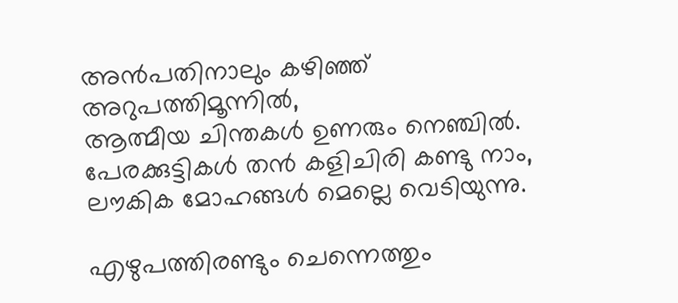അൻപതിനാലും കഴിഞ്ഞ് അറുപത്തിമൂന്നിൽ,
ആത്മീയ ചിന്തകൾ ഉണരും നെഞ്ചിൽ.
പേരക്കുട്ടികൾ തൻ കളിചിരി കണ്ടു നാം,
ലൗകിക മോഹങ്ങൾ മെല്ലെ വെടിയുന്നു.

എഴുപത്തിരണ്ടും ചെന്നെത്തും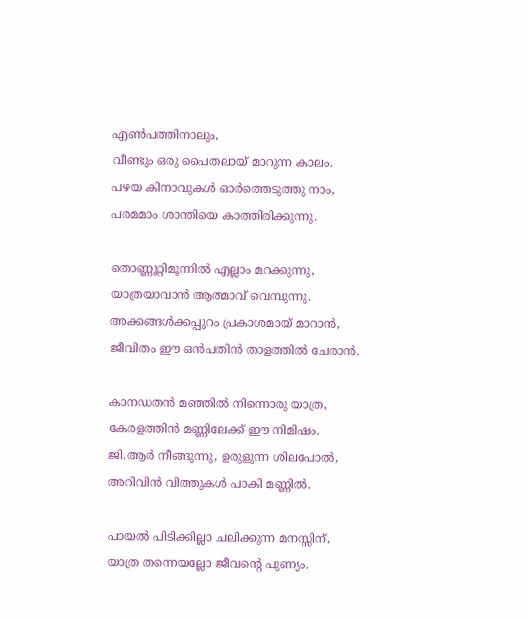എൺപത്തിനാലും,
വീണ്ടും ഒരു പൈതലായ് മാറുന്ന കാലം.
പഴയ കിനാവുകൾ ഓർത്തെടുത്തു നാം,
പരമമാം ശാന്തിയെ കാത്തിരിക്കുന്നു.

തൊണ്ണൂറ്റിമൂന്നിൽ എല്ലാം മറക്കുന്നു,
യാത്രയാവാൻ ആത്മാവ് വെമ്പുന്നു.
അക്കങ്ങൾക്കപ്പുറം പ്രകാശമായ് മാറാൻ,
ജീവിതം ഈ ഒൻപതിൻ താളത്തിൽ ചേരാൻ.

കാനഡതൻ മഞ്ഞിൽ നിന്നൊരു യാത്ര,
കേരളത്തിൻ മണ്ണിലേക്ക് ഈ നിമിഷം.
ജി.ആർ നീങ്ങുന്നു, ഉരുളുന്ന ശിലപോൽ,
അറിവിൻ വിത്തുകൾ പാകി മണ്ണിൽ.

പായൽ പിടിക്കില്ലാ ചലിക്കുന്ന മനസ്സിന്,
യാത്ര തന്നെയല്ലോ ജീവന്റെ പുണ്യം.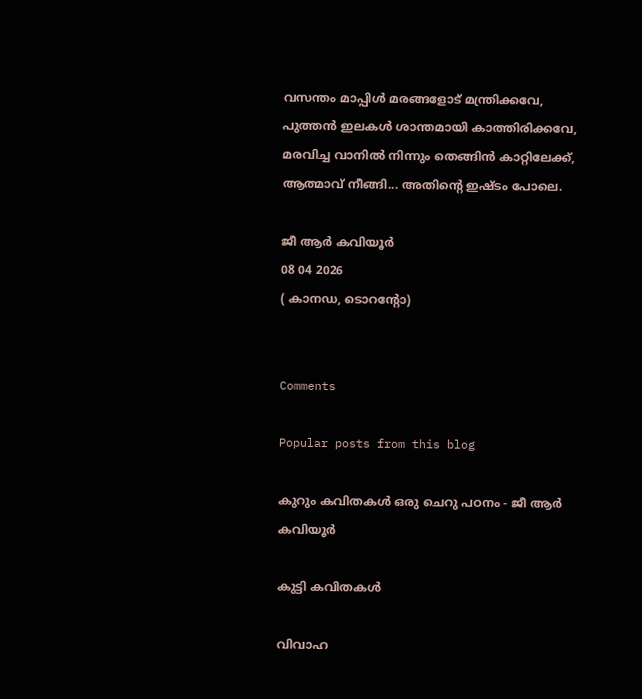വസന്തം മാപ്പിൾ മരങ്ങളോട് മന്ത്രിക്കവേ,
പുത്തൻ ഇലകൾ ശാന്തമായി കാത്തിരിക്കവേ,
മരവിച്ച വാനിൽ നിന്നും തെങ്ങിൻ കാറ്റിലേക്ക്,
ആത്മാവ് നീങ്ങി... അതിന്റെ ഇഷ്ടം പോലെ.

ജീ ആർ കവിയൂർ
08 04 2026
( കാനഡ, ടൊറൻ്റോ)


Comments

Popular posts from this blog

കുറും കവിതകൾ ഒരു ചെറു പഠനം - ജീ ആർ കവിയൂർ

കുട്ടി കവിതകൾ

വിവാഹ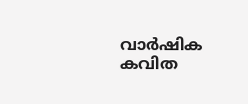വാർഷിക കവിത